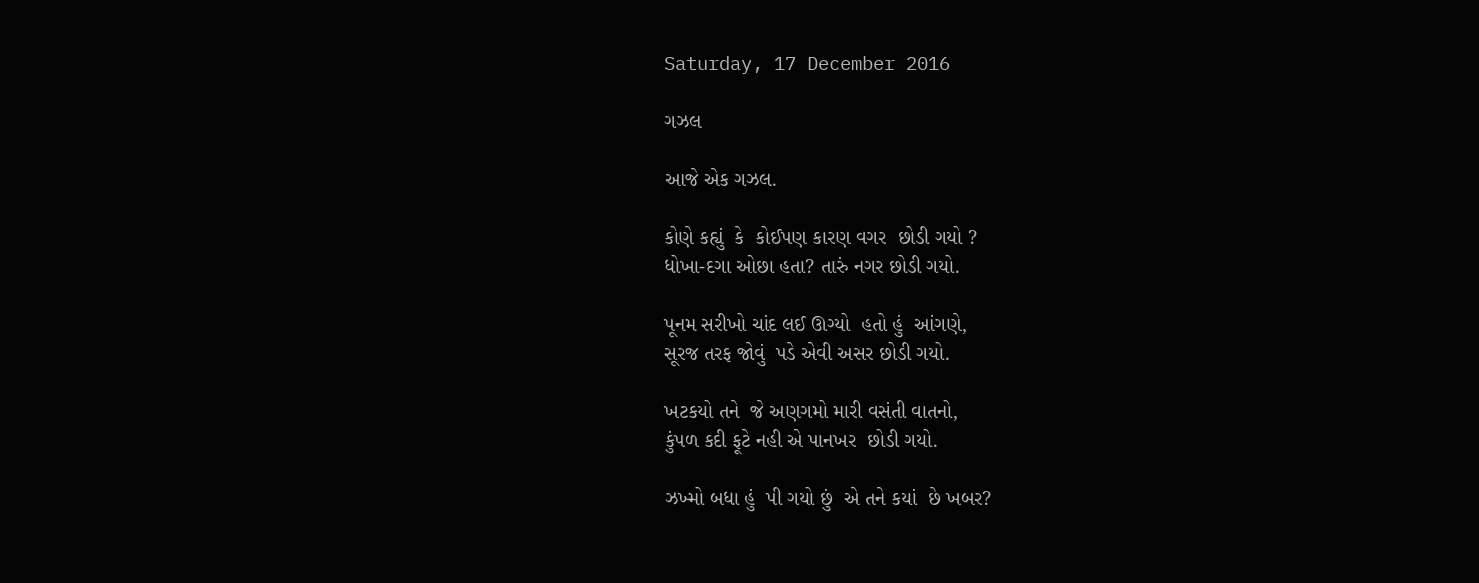Saturday, 17 December 2016

ગઝલ

આજે એક ગઝલ.

કોણે કહ્યું  કે  કોઈપણ કારણ વગર  છોડી ગયો ?
ધોખા-દગા ઓછા હતા? તારું નગર છોડી ગયો.

પૂનમ સરીખો ચાંદ લઈ ઊગ્યો  હતો હું  આંગણે,
સૂરજ તરફ જોવું  પડે એવી અસર છોડી ગયો.

ખટકયો તને  જે અણગમો મારી વસંતી વાતનો,
કુંપળ કદી ફૂટે નહી એ પાનખર  છોડી ગયો.

ઝખ્મો બધા હું  પી ગયો છું  એ તને કયાં  છે ખબર?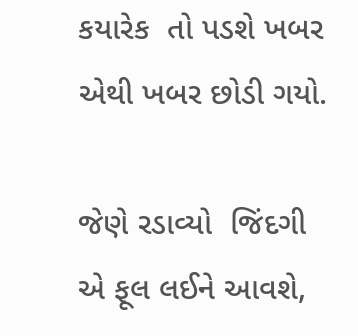કયારેક  તો પડશે ખબર એથી ખબર છોડી ગયો.

જેણે રડાવ્યો  જિંદગી એ ફૂલ લઈને આવશે,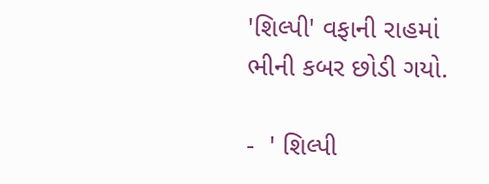'શિલ્પી' વફાની રાહમાં  ભીની કબર છોડી ગયો.

-  ' શિલ્પી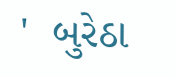'  બુરેઠા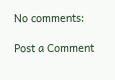No comments:

Post a Comment